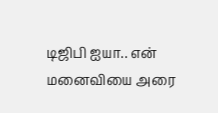டிஜிபி ஐயா.. என் மனைவியை அரை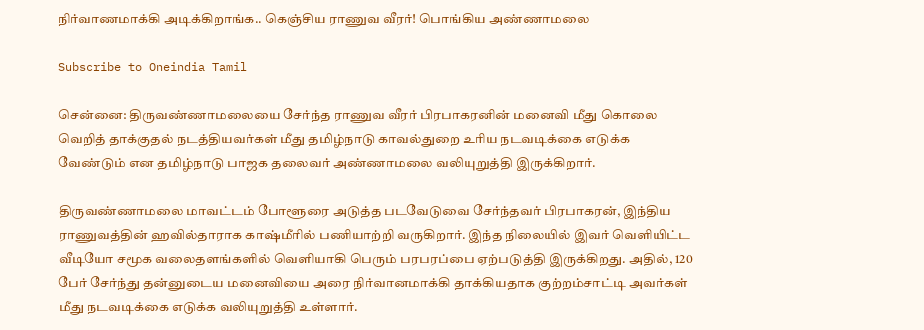நிர்வாணமாக்கி அடிக்கிறாங்க.. கெஞ்சிய ராணுவ வீரர்! பொங்கிய அண்ணாமலை

Subscribe to Oneindia Tamil

சென்னை: திருவண்ணாமலையை சேர்ந்த ராணுவ வீரர் பிரபாகரனின் மனைவி மீது கொலை வெறித் தாக்குதல் நடத்தியவர்கள் மீது தமிழ்நாடு காவல்துறை உரிய நடவடிக்கை எடுக்க வேண்டும் என தமிழ்நாடு பாஜக தலைவர் அண்ணாமலை வலியுறுத்தி இருக்கிறார்.

திருவண்ணாமலை மாவட்டம் போளூரை அடுத்த படவேடுவை சேர்ந்தவர் பிரபாகரன், இந்திய ராணுவத்தின் ஹவில்தாராக காஷ்மீரில் பணியாற்றி வருகிறார். இந்த நிலையில் இவர் வெளியிட்ட வீடியோ சமூக வலைதளங்களில் வெளியாகி பெரும் பரபரப்பை ஏற்படுத்தி இருக்கிறது. அதில், 120 பேர் சேர்ந்து தன்னுடைய மனைவியை அரை நிர்வானமாக்கி தாக்கியதாக குற்றம்சாட்டி அவர்கள் மீது நடவடிக்கை எடுக்க வலியுறுத்தி உள்ளார்.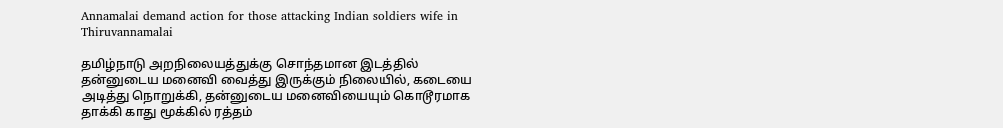Annamalai demand action for those attacking Indian soldiers wife in Thiruvannamalai

தமிழ்நாடு அறநிலையத்துக்கு சொந்தமான இடத்தில் தன்னுடைய மனைவி வைத்து இருக்கும் நிலையில், கடையை அடித்து நொறுக்கி, தன்னுடைய மனைவியையும் கொடூரமாக தாக்கி காது மூக்கில் ரத்தம்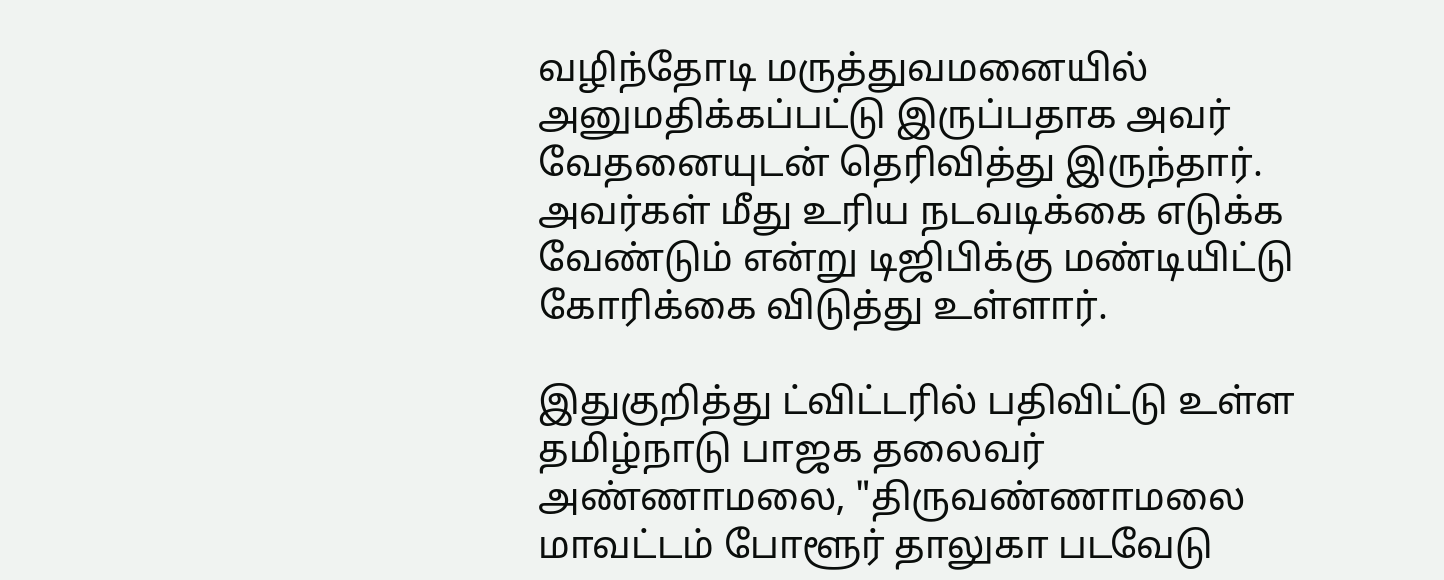வழிந்தோடி மருத்துவமனையில் அனுமதிக்கப்பட்டு இருப்பதாக அவர் வேதனையுடன் தெரிவித்து இருந்தார். அவர்கள் மீது உரிய நடவடிக்கை எடுக்க வேண்டும் என்று டிஜிபிக்கு மண்டியிட்டு கோரிக்கை விடுத்து உள்ளார்.

இதுகுறித்து ட்விட்டரில் பதிவிட்டு உள்ள தமிழ்நாடு பாஜக தலைவர் அண்ணாமலை, "திருவண்ணாமலை மாவட்டம் போளூர் தாலுகா படவேடு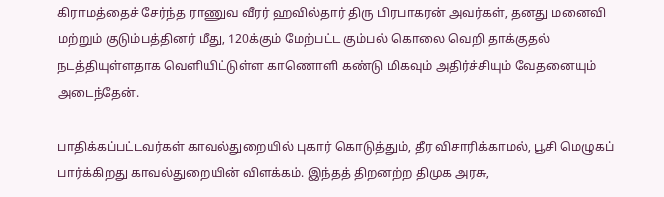கிராமத்தைச் சேர்ந்த ராணுவ வீரர் ஹவில்தார் திரு பிரபாகரன் அவர்கள், தனது மனைவி மற்றும் குடும்பத்தினர் மீது, 120க்கும் மேற்பட்ட கும்பல் கொலை வெறி தாக்குதல் நடத்தியுள்ளதாக வெளியிட்டுள்ள காணொளி கண்டு மிகவும் அதிர்ச்சியும் வேதனையும் அடைந்தேன்.

பாதிக்கப்பட்டவர்கள் காவல்துறையில் புகார் கொடுத்தும், தீர விசாரிக்காமல், பூசி மெழுகப் பார்க்கிறது காவல்துறையின் விளக்கம். இந்தத் திறனற்ற திமுக அரசு,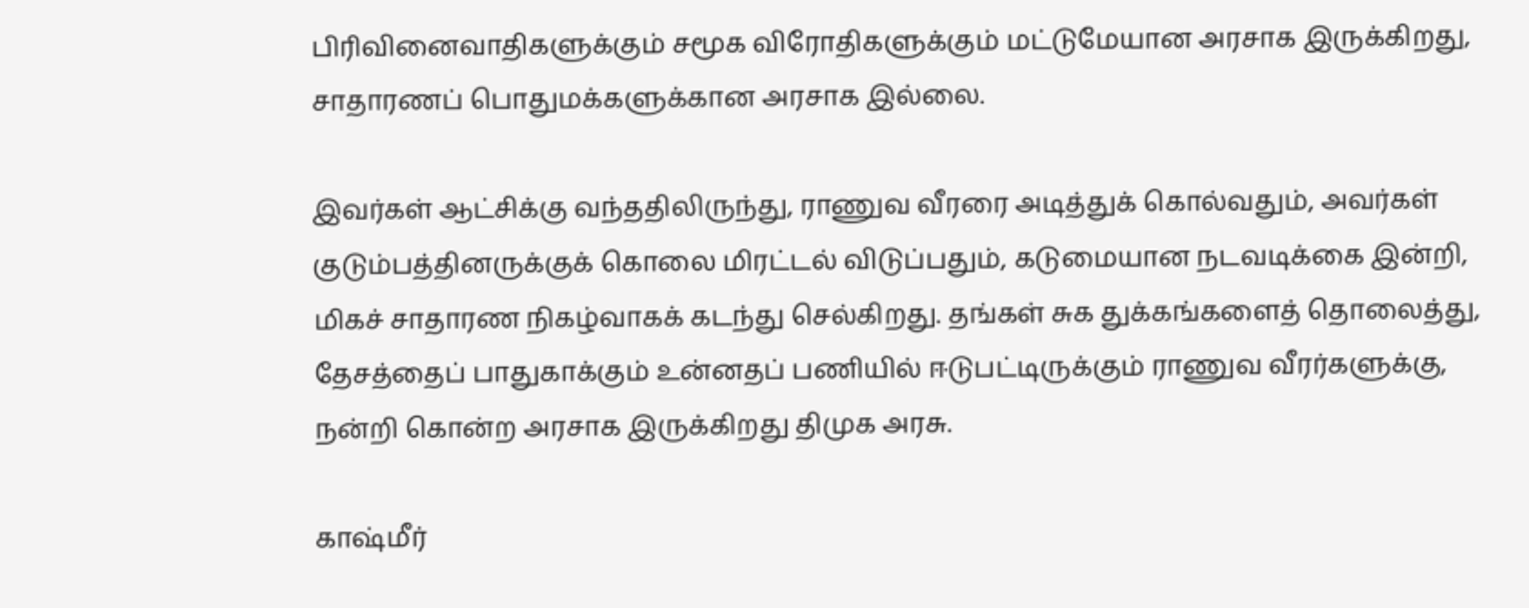பிரிவினைவாதிகளுக்கும் சமூக விரோதிகளுக்கும் மட்டுமேயான அரசாக இருக்கிறது, சாதாரணப் பொதுமக்களுக்கான அரசாக இல்லை.

இவர்கள் ஆட்சிக்கு வந்ததிலிருந்து, ராணுவ வீரரை அடித்துக் கொல்வதும், அவர்கள் குடும்பத்தினருக்குக் கொலை மிரட்டல் விடுப்பதும், கடுமையான நடவடிக்கை இன்றி, மிகச் சாதாரண நிகழ்வாகக் கடந்து செல்கிறது. தங்கள் சுக துக்கங்களைத் தொலைத்து, தேசத்தைப் பாதுகாக்கும் உன்னதப் பணியில் ஈடுபட்டிருக்கும் ராணுவ வீரர்களுக்கு, நன்றி கொன்ற அரசாக இருக்கிறது திமுக அரசு.

காஷ்மீர்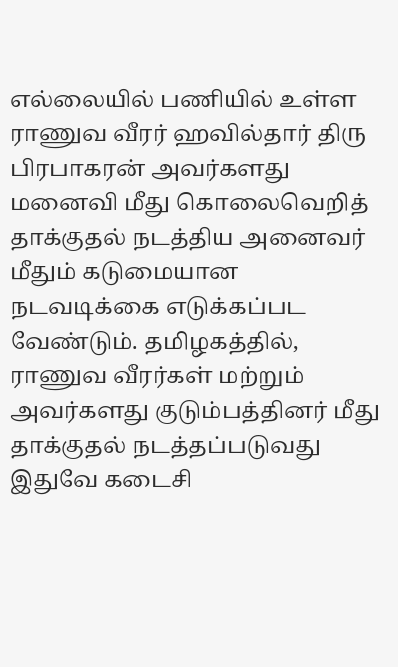எல்லையில் பணியில் உள்ள ராணுவ வீரர் ஹவில்தார் திரு பிரபாகரன் அவர்களது மனைவி மீது கொலைவெறித் தாக்குதல் நடத்திய அனைவர் மீதும் கடுமையான நடவடிக்கை எடுக்கப்பட வேண்டும். தமிழகத்தில், ராணுவ வீரர்கள் மற்றும் அவர்களது குடும்பத்தினர் மீது தாக்குதல் நடத்தப்படுவது இதுவே கடைசி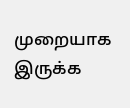முறையாக இருக்க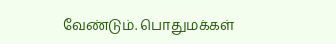வேண்டும். பொதுமக்கள்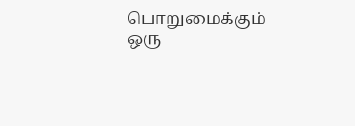பொறுமைக்கும் ஒரு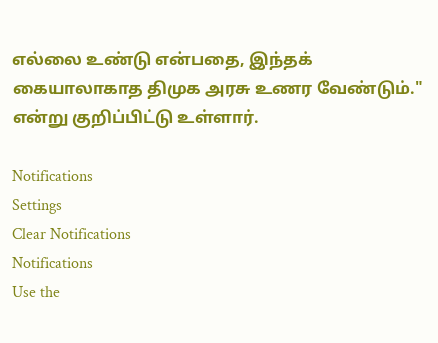எல்லை உண்டு என்பதை, இந்தக் கையாலாகாத திமுக அரசு உணர வேண்டும்." என்று குறிப்பிட்டு உள்ளார்.

Notifications
Settings
Clear Notifications
Notifications
Use the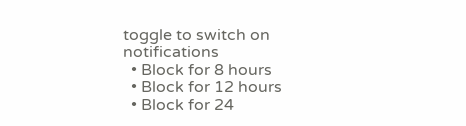toggle to switch on notifications
  • Block for 8 hours
  • Block for 12 hours
  • Block for 24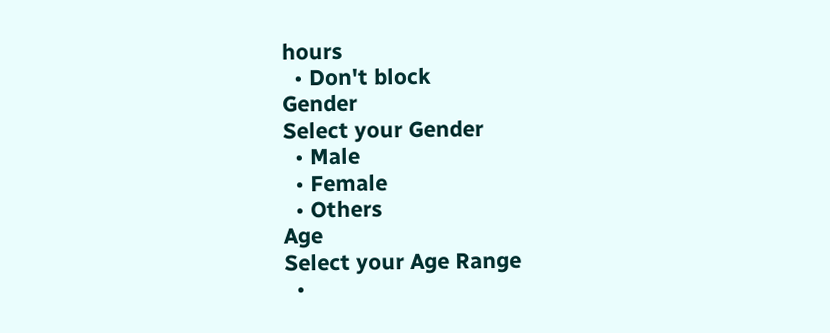hours
  • Don't block
Gender
Select your Gender
  • Male
  • Female
  • Others
Age
Select your Age Range
  •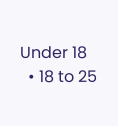Under 18
  • 18 to 25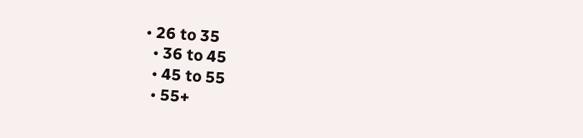• 26 to 35
  • 36 to 45
  • 45 to 55
  • 55+